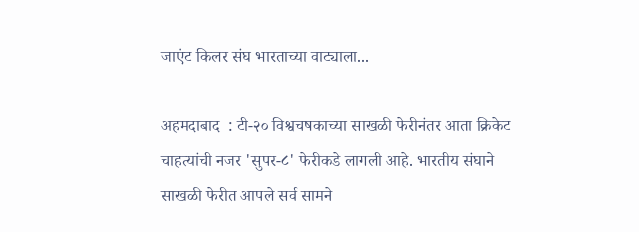जाएंट किलर संघ भारताच्या वाट्याला...

अहमदाबाद  : टी-२० विश्वचषकाच्या साखळी फेरीनंतर आता क्रिकेट चाहत्यांची नजर 'सुपर-८' फेरीकडे लागली आहे. भारतीय संघाने साखळी फेरीत आपले सर्व सामने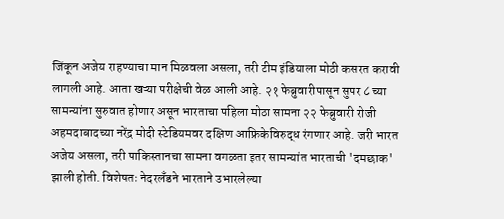जिंकून अजेय राहण्याचा मान मिळवला असला, तरी टीम इंडियाला मोठी कसरत करावी लागली आहे. आता खऱ्या परीक्षेची वेळ आली आहे. २१ फेब्रुवारीपासून सुपर ८ च्या सामन्यांना सुरुवात होणार असून भारताचा पहिला मोठा सामना २२ फेब्रुवारी रोजी अहमदाबादच्या नरेंद्र मोदी स्टेडियमवर दक्षिण आफ्रिकेविरुद्ध रंगणार आहे. जरी भारत अजेय असला, तरी पाकिस्तानचा सामना वगळता इतर सामन्यांत भारताची 'दमछाक' झाली होती. विशेषतः नेदरलँडने भारताने उभारलेल्या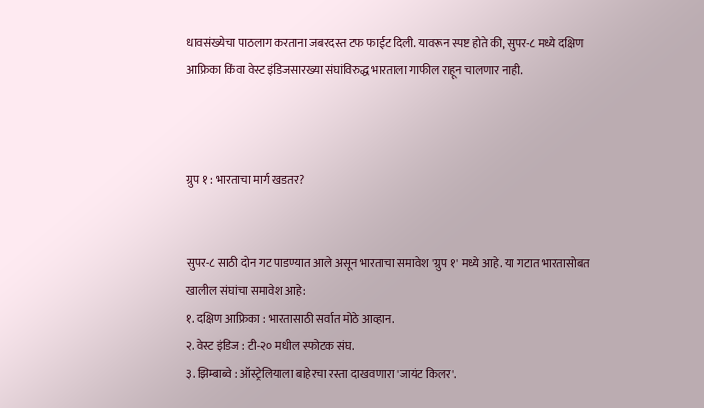धावसंख्येचा पाठलाग करताना जबरदस्त टफ फाईट दिली. यावरून स्पष्ट होते की, सुपर-८ मध्ये दक्षिण आफ्रिका किंवा वेस्ट इंडिजसारख्या संघांविरुद्ध भारताला गाफील राहून चालणार नाही.



ग्रुप १ : भारताचा मार्ग खडतर?


सुपर-८ साठी दोन गट पाडण्यात आले असून भारताचा समावेश 'ग्रुप १' मध्ये आहे. या गटात भारतासोबत खालील संघांचा समावेश आहे:
१. दक्षिण आफ्रिका : भारतासाठी सर्वात मोठे आव्हान.
२. वेस्ट इंडिज : टी-२० मधील स्फोटक संघ.
३. झिम्बाब्वे : ऑस्ट्रेलियाला बाहेरचा रस्ता दाखवणारा 'जायंट किलर'.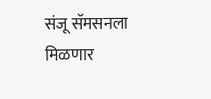संजू सॅमसनला मिळणार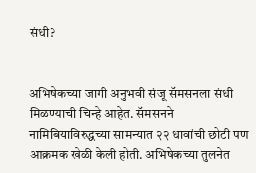संधी?


अभिषेकच्या जागी अनुभवी संजू सॅमसनला संधी मिळण्याची चिन्हे आहेत. सॅमसनने नामिबियाविरुद्धच्या सामन्यात २२ धावांची छोटी पण आक्रमक खेळी केली होती. अभिषेकच्या तुलनेत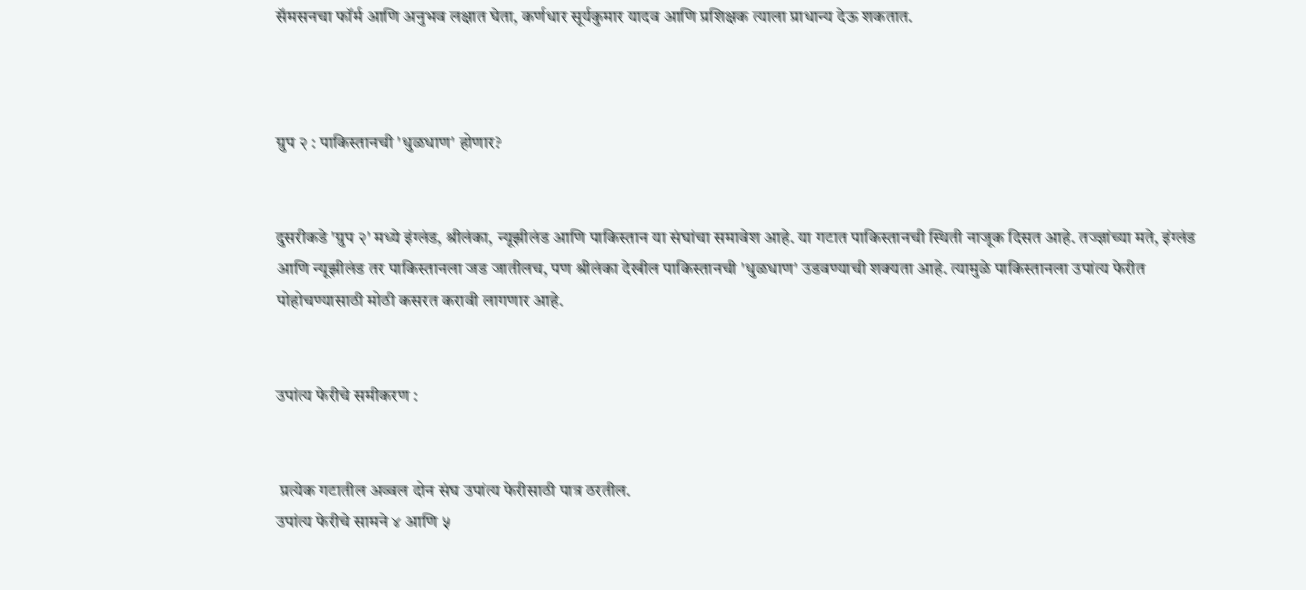सॅमसनचा फॉर्म आणि अनुभव लक्षात घेता, कर्णधार सूर्यकुमार यादव आणि प्रशिक्षक त्याला प्राधान्य देऊ शकतात.



ग्रुप २ : पाकिस्तानची 'धुळधाण' होणार?


दुसरीकडे 'ग्रुप २' मध्ये इंग्लंड, श्रीलंका, न्यूझीलंड आणि पाकिस्तान या संघांचा समावेश आहे. या गटात पाकिस्तानची स्थिती नाजूक दिसत आहे. तज्ज्ञांच्या मते, इंग्लंड आणि न्यूझीलंड तर पाकिस्तानला जड जातीलच, पण श्रीलंका देखील पाकिस्तानची 'धुळधाण' उडवण्याची शक्यता आहे. त्यामुळे पाकिस्तानला उपांत्य फेरीत पोहोचण्यासाठी मोठी कसरत करावी लागणार आहे.


उपांत्य फेरीचे समीकरण :


 प्रत्येक गटातील अव्वल दोन संघ उपांत्य फेरीसाठी पात्र ठरतील.
उपांत्य फेरीचे सामने ४ आणि ५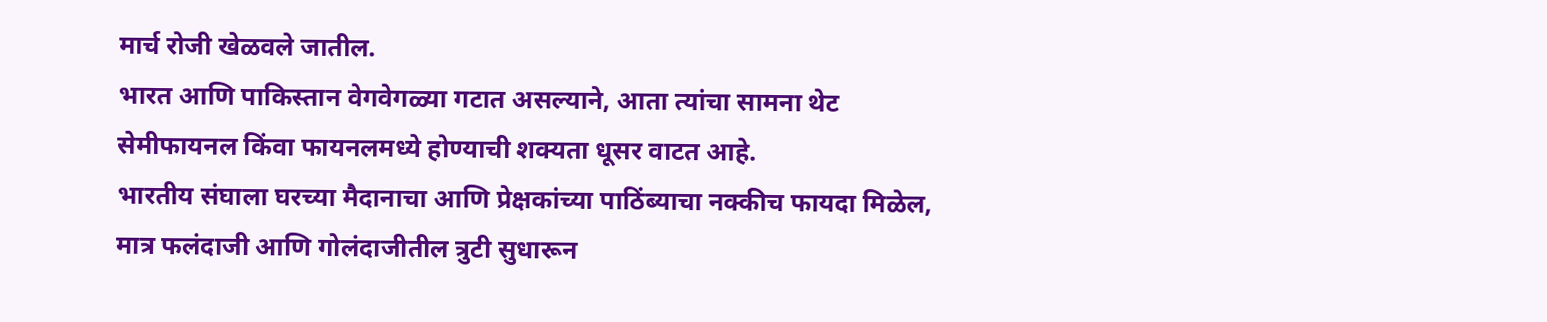मार्च रोजी खेळवले जातील.
भारत आणि पाकिस्तान वेगवेगळ्या गटात असल्याने, आता त्यांचा सामना थेट सेमीफायनल किंवा फायनलमध्ये होण्याची शक्यता धूसर वाटत आहे.
भारतीय संघाला घरच्या मैदानाचा आणि प्रेक्षकांच्या पाठिंब्याचा नक्कीच फायदा मिळेल, मात्र फलंदाजी आणि गोलंदाजीतील त्रुटी सुधारून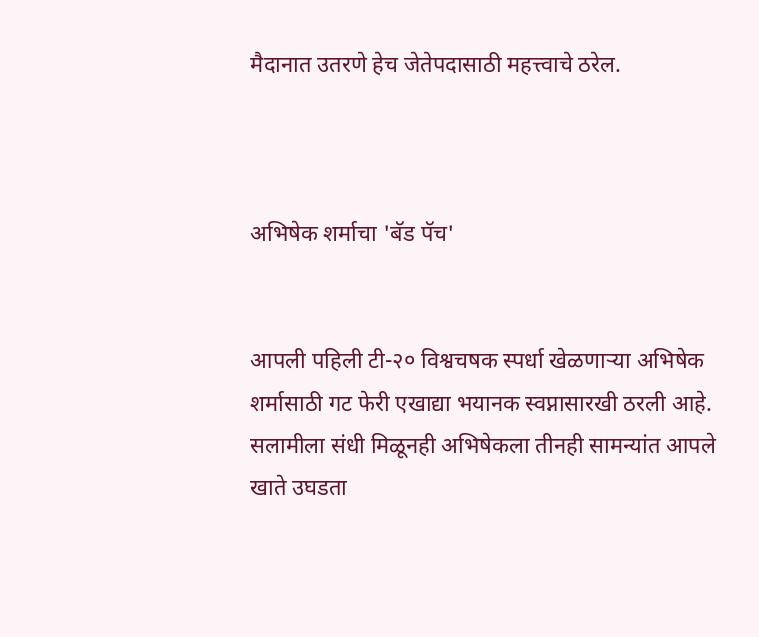मैदानात उतरणे हेच जेतेपदासाठी महत्त्वाचे ठरेल.



अभिषेक शर्माचा 'बॅड पॅच'


आपली पहिली टी-२० विश्वचषक स्पर्धा खेळणाऱ्या अभिषेक शर्मासाठी गट फेरी एखाद्या भयानक स्वप्नासारखी ठरली आहे. सलामीला संधी मिळूनही अभिषेकला तीनही सामन्यांत आपले खाते उघडता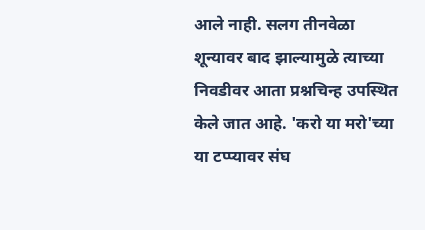आले नाही. सलग तीनवेळा शून्यावर बाद झाल्यामुळे त्याच्या निवडीवर आता प्रश्नचिन्ह उपस्थित केले जात आहे. 'करो या मरो'च्या या टप्प्यावर संघ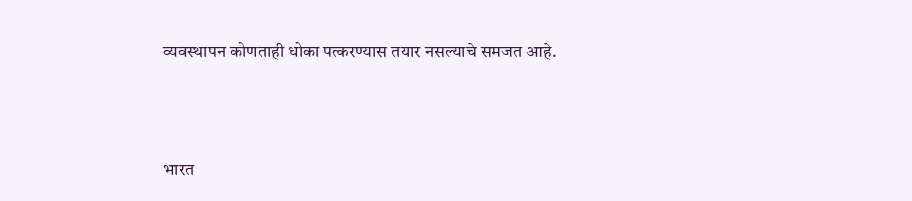व्यवस्थापन कोणताही धोका पत्करण्यास तयार नसल्याचे समजत आहे.



भारत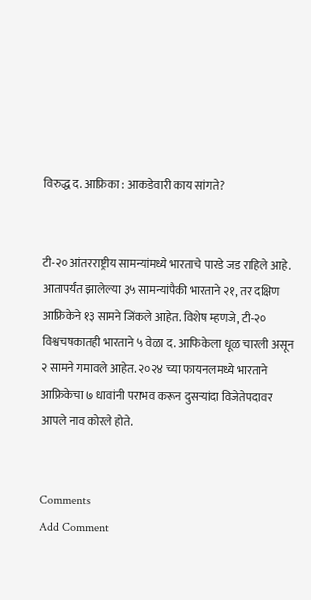विरुद्ध द. आफ्रिका : आकडेवारी काय सांगते?


टी-२० आंतरराष्ट्रीय सामन्यांमध्ये भारताचे पारडे जड राहिले आहे. आतापर्यंत झालेल्या ३५ सामन्यांपैकी भारताने २१, तर दक्षिण आफ्रिकेने १३ सामने जिंकले आहेत. विशेष म्हणजे, टी-२० विश्वचषकातही भारताने ५ वेळा द. आफिकेला धूळ चारली असून २ सामने गमावले आहेत. २०२४ च्या फायनलमध्ये भारताने आफ्रिकेचा ७ धावांनी पराभव करून दुसऱ्यांदा विजेतेपदावर आपले नाव कोरले होते.


Comments
Add Comment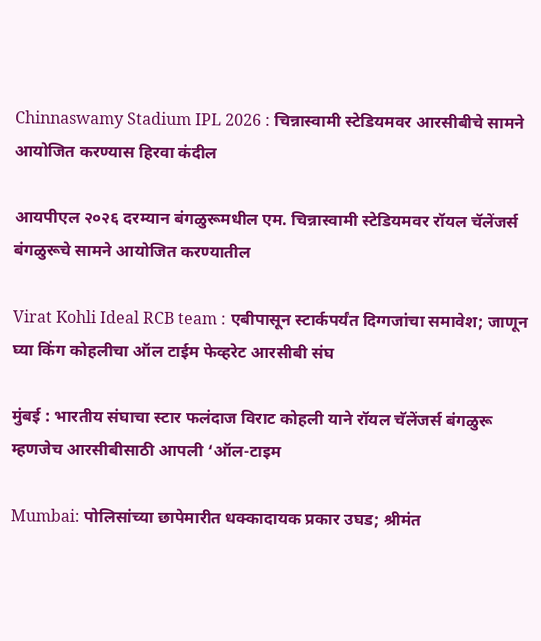Chinnaswamy Stadium IPL 2026 : चिन्नास्वामी स्टेडियमवर आरसीबीचे सामने आयोजित करण्यास हिरवा कंदील

आयपीएल २०२६ दरम्यान बंगळुरूमधील एम. चिन्नास्वामी स्टेडियमवर रॉयल चॅलेंजर्स बंगळुरूचे सामने आयोजित करण्यातील

Virat Kohli Ideal RCB team : एबीपासून स्टार्कपर्यंत दिग्गजांचा समावेश; जाणून घ्या किंग कोहलीचा ऑल टाईम फेव्हरेट आरसीबी संघ

मुंबई : भारतीय संघाचा स्टार फलंदाज विराट कोहली याने रॉयल चॅलेंजर्स बंगळुरू म्हणजेच आरसीबीसाठी आपली ‘ऑल-टाइम

Mumbai: पोलिसांच्या छापेमारीत धक्कादायक प्रकार उघड; श्रीमंत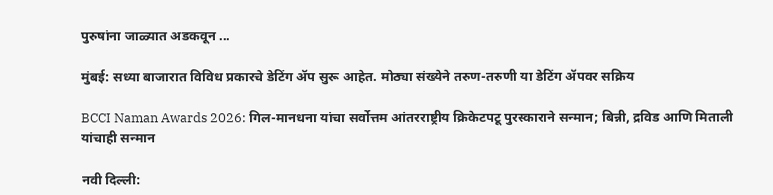पुरुषांना जाळ्यात अडकवून ...

मुंबई: सध्या बाजारात विविध प्रकारचे डेटिंग ॲप सुरू आहेत. मोठ्या संख्येने तरुण-तरुणी या डेटिंग ॲपवर सक्रिय

BCCI Naman Awards 2026: गिल-मानधना यांचा सर्वोत्तम आंतरराष्ट्रीय क्रिकेटपटू पुरस्काराने सन्मान; बिन्नी, द्रविड आणि मिताली यांचाही सन्मान

नवी दिल्ली: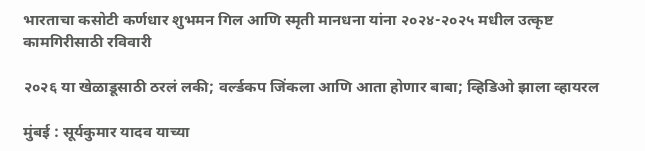भारताचा कसोटी कर्णधार शुभमन गिल आणि स्मृती मानधना यांना २०२४-२०२५ मधील उत्कृष्ट कामगिरीसाठी रविवारी

२०२६ या खेळाडूसाठी ठरलं लकी; वर्ल्डकप जिंकला आणि आता होणार बाबा; व्हिडिओ झाला व्हायरल

मुंबई : सूर्यकुमार यादव याच्या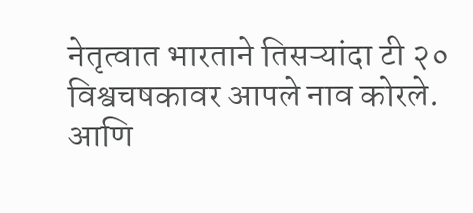नेतृत्वात भारताने तिसऱ्यांदा टी २० विश्वचषकावर आपले नाव कोरले. आणि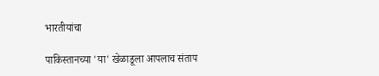भारतीयांचा

पाकिस्तानच्या 'या' खेळाडूला आपलाच संताप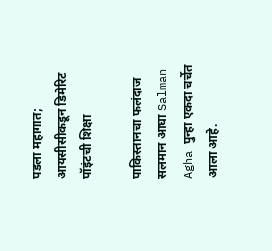पडला महागात; आयसीसीकडून डिमेरिट पॉइंटची शिक्षा

पाकिस्तानचा फलंदाज सलमान आघा Salman Agha पुन्हा एकदा चर्चेत आला आहे.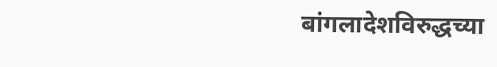बांगलादेशविरुद्धच्या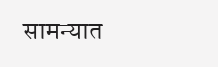सामन्यात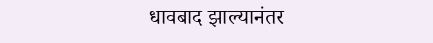धावबाद झाल्यानंतर